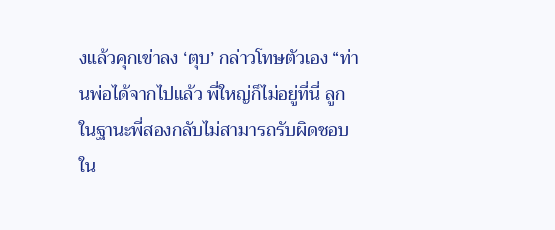งแล้วคุกเข่าลง ‘ตุบ’ กล่าวโทษตัวเอง “ท่านพ่อได้จากไปแล้ว พี่ใหญ่ก็ไม่อยู่ที่นี่ ลูกในฐานะพี่สองกลับไม่สามารถรับผิดชอบใน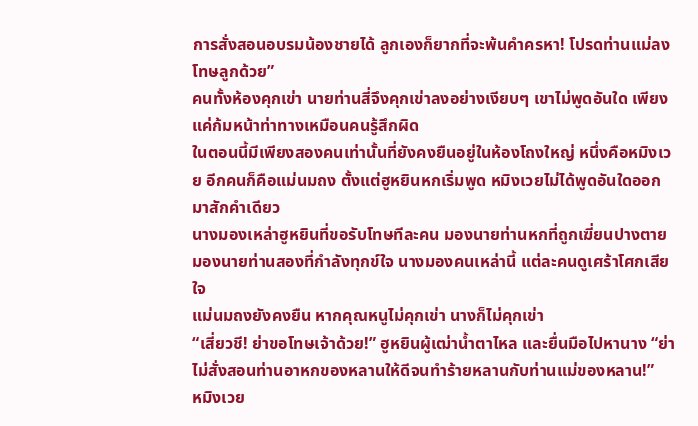การสั่งสอนอบรมน้องชายได้ ลูกเองก็ยากที่จะพ้นคำครหา! โปรดท่านแม่ลงโทษลูกด้วย”
คนทั้งห้องคุกเข่า นายท่านสี่จึงคุกเข่าลงอย่างเงียบๆ เขาไม่พูดอันใด เพียงแค่ก้มหน้าท่าทางเหมือนคนรู้สึกผิด
ในตอนนี้มีเพียงสองคนเท่านั้นที่ยังคงยืนอยู่ในห้องโถงใหญ่ หนึ่งคือหมิงเวย อีกคนก็คือแม่นมถง ตั้งแต่ฮูหยินหกเริ่มพูด หมิงเวยไม่ได้พูดอันใดออกมาสักคำเดียว
นางมองเหล่าฮูหยินที่ขอรับโทษทีละคน มองนายท่านหกที่ถูกเฆี่ยนปางตาย มองนายท่านสองที่กำลังทุกข์ใจ นางมองคนเหล่านี้ แต่ละคนดูเศร้าโศกเสียใจ
แม่นมถงยังคงยืน หากคุณหนูไม่คุกเข่า นางก็ไม่คุกเข่า
“เสี่ยวชี! ย่าขอโทษเจ้าด้วย!” ฮูหยินผู้เฒ่าน้ำตาไหล และยื่นมือไปหานาง “ย่าไม่สั่งสอนท่านอาหกของหลานให้ดีจนทำร้ายหลานกับท่านแม่ของหลาน!”
หมิงเวย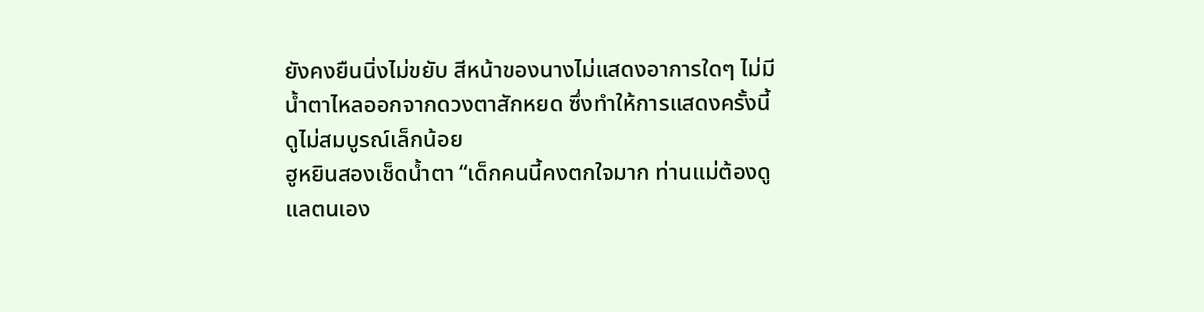ยังคงยืนนิ่งไม่ขยับ สีหน้าของนางไม่แสดงอาการใดๆ ไม่มีน้ำตาไหลออกจากดวงตาสักหยด ซึ่งทำให้การแสดงครั้งนี้ดูไม่สมบูรณ์เล็กน้อย
ฮูหยินสองเช็ดน้ำตา “เด็กคนนี้คงตกใจมาก ท่านแม่ต้องดูแลตนเอง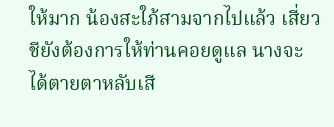ให้มาก น้องสะใภ้สามจากไปแล้ว เสี่ยวชียังต้องการให้ท่านคอยดูแล นางจะได้ตายตาหลับเสี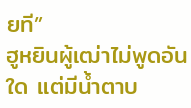ยที”
ฮูหยินผู้เฒ่าไม่พูดอันใด แต่มีน้ำตาบ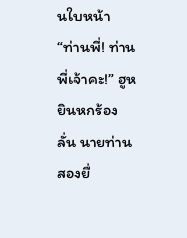นใบหน้า
“ท่านพี่! ท่านพี่เจ้าคะ!” ฮูหยินหกร้องลั่น นายท่านสองยื่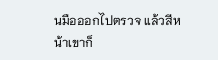นมือออกไปตรวจ แล้วสีหน้าเขาก็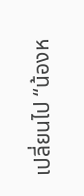เปลี่ยนไป “น้องห